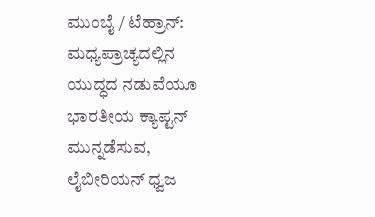ಮುಂಬೈ / ಟೆಹ್ರಾನ್: ಮಧ್ಯಪ್ರಾಚ್ಯದಲ್ಲಿನ ಯುದ್ಧದ ನಡುವೆಯೂ ಭಾರತೀಯ ಕ್ಯಾಪ್ಟನ್ ಮುನ್ನಡೆಸುವ, ಲೈಬೀರಿಯನ್ ಧ್ವಜ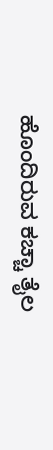ಹೊಂದಿರುವ ಕಚ್ಚಾ ತೈಲ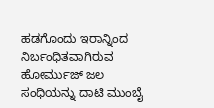ಹಡಗೊಂದು ಇರಾನ್ನಿಂದ ನಿರ್ಬಂಧಿತವಾಗಿರುವ ಹೋರ್ಮುಜ್ ಜಲ ಸಂಧಿಯನ್ನು ದಾಟಿ ಮುಂಬೈ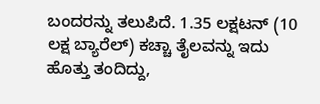ಬಂದರನ್ನು ತಲುಪಿದೆ. 1.35 ಲಕ್ಷಟನ್ (10 ಲಕ್ಷ ಬ್ಯಾರೆಲ್) ಕಚ್ಚಾ ತೈಲವನ್ನು ಇದು ಹೊತ್ತು ತಂದಿದ್ದು,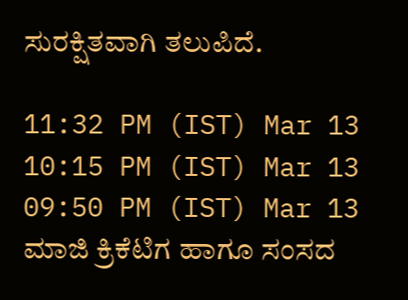ಸುರಕ್ಷಿತವಾಗಿ ತಲುಪಿದೆ.

11:32 PM (IST) Mar 13
10:15 PM (IST) Mar 13
09:50 PM (IST) Mar 13
ಮಾಜಿ ಕ್ರಿಕೆಟಿಗ ಹಾಗೂ ಸಂಸದ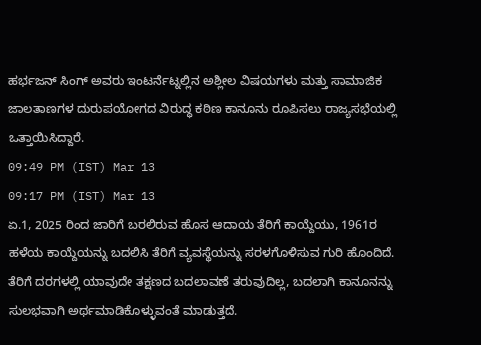ಹರ್ಭಜನ್ ಸಿಂಗ್ ಅವರು ಇಂಟರ್ನೆಟ್ನಲ್ಲಿನ ಅಶ್ಲೀಲ ವಿಷಯಗಳು ಮತ್ತು ಸಾಮಾಜಿಕ ಜಾಲತಾಣಗಳ ದುರುಪಯೋಗದ ವಿರುದ್ಧ ಕಠಿಣ ಕಾನೂನು ರೂಪಿಸಲು ರಾಜ್ಯಸಭೆಯಲ್ಲಿ ಒತ್ತಾಯಿಸಿದ್ದಾರೆ.
09:49 PM (IST) Mar 13
09:17 PM (IST) Mar 13
ಏ.1, 2025 ರಿಂದ ಜಾರಿಗೆ ಬರಲಿರುವ ಹೊಸ ಆದಾಯ ತೆರಿಗೆ ಕಾಯ್ದೆಯು, 1961ರ ಹಳೆಯ ಕಾಯ್ದೆಯನ್ನು ಬದಲಿಸಿ ತೆರಿಗೆ ವ್ಯವಸ್ಥೆಯನ್ನು ಸರಳಗೊಳಿಸುವ ಗುರಿ ಹೊಂದಿದೆ. ತೆರಿಗೆ ದರಗಳಲ್ಲಿ ಯಾವುದೇ ತಕ್ಷಣದ ಬದಲಾವಣೆ ತರುವುದಿಲ್ಲ, ಬದಲಾಗಿ ಕಾನೂನನ್ನು ಸುಲಭವಾಗಿ ಅರ್ಥಮಾಡಿಕೊಳ್ಳುವಂತೆ ಮಾಡುತ್ತದೆ.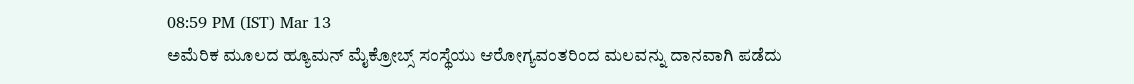08:59 PM (IST) Mar 13
ಅಮೆರಿಕ ಮೂಲದ ಹ್ಯೂಮನ್ ಮೈಕ್ರೋಬ್ಸ್ ಸಂಸ್ಥೆಯು ಆರೋಗ್ಯವಂತರಿಂದ ಮಲವನ್ನು ದಾನವಾಗಿ ಪಡೆದು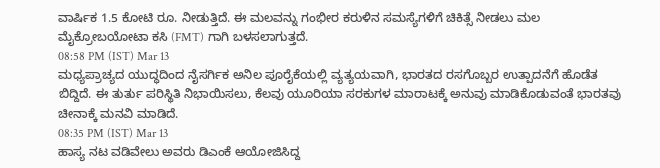ವಾರ್ಷಿಕ 1.5 ಕೋಟಿ ರೂ. ನೀಡುತ್ತಿದೆ. ಈ ಮಲವನ್ನು ಗಂಭೀರ ಕರುಳಿನ ಸಮಸ್ಯೆಗಳಿಗೆ ಚಿಕಿತ್ಸೆ ನೀಡಲು ಮಲ ಮೈಕ್ರೋಬಯೋಟಾ ಕಸಿ (FMT) ಗಾಗಿ ಬಳಸಲಾಗುತ್ತದೆ.
08:58 PM (IST) Mar 13
ಮಧ್ಯಪ್ರಾಚ್ಯದ ಯುದ್ಧದಿಂದ ನೈಸರ್ಗಿಕ ಅನಿಲ ಪೂರೈಕೆಯಲ್ಲಿ ವ್ಯತ್ಯಯವಾಗಿ, ಭಾರತದ ರಸಗೊಬ್ಬರ ಉತ್ಪಾದನೆಗೆ ಹೊಡೆತ ಬಿದ್ದಿದೆ. ಈ ತುರ್ತು ಪರಿಸ್ಥಿತಿ ನಿಭಾಯಿಸಲು, ಕೆಲವು ಯೂರಿಯಾ ಸರಕುಗಳ ಮಾರಾಟಕ್ಕೆ ಅನುವು ಮಾಡಿಕೊಡುವಂತೆ ಭಾರತವು ಚೀನಾಕ್ಕೆ ಮನವಿ ಮಾಡಿದೆ.
08:35 PM (IST) Mar 13
ಹಾಸ್ಯ ನಟ ವಡಿವೇಲು ಅವರು ಡಿಎಂಕೆ ಆಯೋಜಿಸಿದ್ದ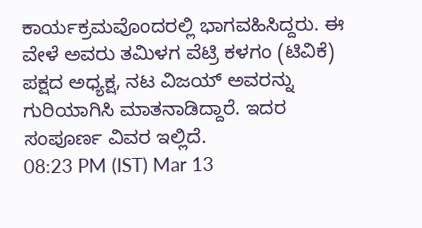ಕಾರ್ಯಕ್ರಮವೊಂದರಲ್ಲಿ ಭಾಗವಹಿಸಿದ್ದರು. ಈ ವೇಳೆ ಅವರು ತಮಿಳಗ ವೆಟ್ರಿ ಕಳಗಂ (ಟಿವಿಕೆ) ಪಕ್ಷದ ಅಧ್ಯಕ್ಷ, ನಟ ವಿಜಯ್ ಅವರನ್ನು ಗುರಿಯಾಗಿಸಿ ಮಾತನಾಡಿದ್ದಾರೆ. ಇದರ ಸಂಪೂರ್ಣ ವಿವರ ಇಲ್ಲಿದೆ.
08:23 PM (IST) Mar 13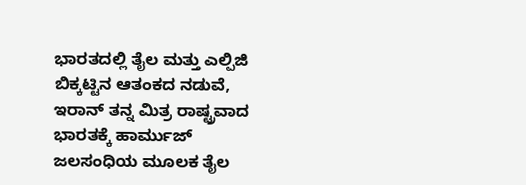ಭಾರತದಲ್ಲಿ ತೈಲ ಮತ್ತು ಎಲ್ಪಿಜಿ ಬಿಕ್ಕಟ್ಟಿನ ಆತಂಕದ ನಡುವೆ, ಇರಾನ್ ತನ್ನ ಮಿತ್ರ ರಾಷ್ಟ್ರವಾದ ಭಾರತಕ್ಕೆ ಹಾರ್ಮುಜ್ ಜಲಸಂಧಿಯ ಮೂಲಕ ತೈಲ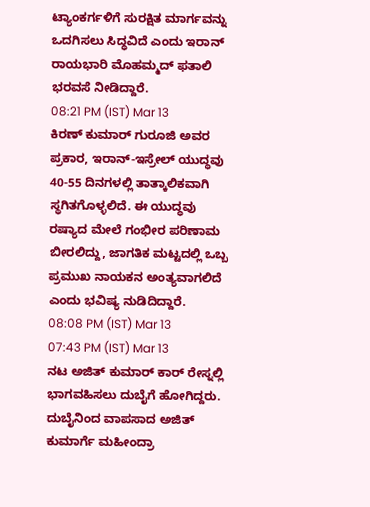ಟ್ಯಾಂಕರ್ಗಳಿಗೆ ಸುರಕ್ಷಿತ ಮಾರ್ಗವನ್ನು ಒದಗಿಸಲು ಸಿದ್ಧವಿದೆ ಎಂದು ಇರಾನ್ ರಾಯಭಾರಿ ಮೊಹಮ್ಮದ್ ಫತಾಲಿ ಭರವಸೆ ನೀಡಿದ್ದಾರೆ.
08:21 PM (IST) Mar 13
ಕಿರಣ್ ಕುಮಾರ್ ಗುರೂಜಿ ಅವರ ಪ್ರಕಾರ, ಇರಾನ್-ಇಸ್ರೇಲ್ ಯುದ್ಧವು 40-55 ದಿನಗಳಲ್ಲಿ ತಾತ್ಕಾಲಿಕವಾಗಿ ಸ್ಥಗಿತಗೊಳ್ಳಲಿದೆ. ಈ ಯುದ್ಧವು ರಷ್ಯಾದ ಮೇಲೆ ಗಂಭೀರ ಪರಿಣಾಮ ಬೀರಲಿದ್ದು, ಜಾಗತಿಕ ಮಟ್ಟದಲ್ಲಿ ಒಬ್ಬ ಪ್ರಮುಖ ನಾಯಕನ ಅಂತ್ಯವಾಗಲಿದೆ ಎಂದು ಭವಿಷ್ಯ ನುಡಿದಿದ್ದಾರೆ.
08:08 PM (IST) Mar 13
07:43 PM (IST) Mar 13
ನಟ ಅಜಿತ್ ಕುಮಾರ್ ಕಾರ್ ರೇಸ್ನಲ್ಲಿ ಭಾಗವಹಿಸಲು ದುಬೈಗೆ ಹೋಗಿದ್ದರು. ದುಬೈನಿಂದ ವಾಪಸಾದ ಅಜಿತ್ ಕುಮಾರ್ಗೆ ಮಹೀಂದ್ರಾ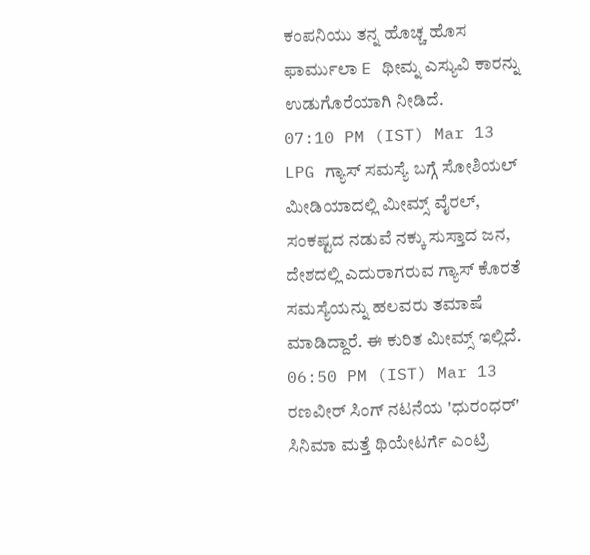ಕಂಪನಿಯು ತನ್ನ ಹೊಚ್ಚ ಹೊಸ ಫಾರ್ಮುಲಾ E ಥೀಮ್ನ ಎಸ್ಯುವಿ ಕಾರನ್ನು ಉಡುಗೊರೆಯಾಗಿ ನೀಡಿದೆ.
07:10 PM (IST) Mar 13
LPG ಗ್ಯಾಸ್ ಸಮಸ್ಯೆ ಬಗ್ಗೆ ಸೋಶಿಯಲ್ ಮೀಡಿಯಾದಲ್ಲಿ ಮೀಮ್ಸ್ ವೈರಲ್, ಸಂಕಷ್ಟದ ನಡುವೆ ನಕ್ಕು ಸುಸ್ತಾದ ಜನ, ದೇಶದಲ್ಲಿ ಎದುರಾಗರುವ ಗ್ಯಾಸ್ ಕೊರತೆ ಸಮಸ್ಯೆಯನ್ನು ಹಲವರು ತಮಾಷೆ ಮಾಡಿದ್ದಾರೆ. ಈ ಕುರಿತ ಮೀಮ್ಸ್ ಇಲ್ಲಿದೆ.
06:50 PM (IST) Mar 13
ರಣವೀರ್ ಸಿಂಗ್ ನಟನೆಯ 'ಧುರಂಧರ್' ಸಿನಿಮಾ ಮತ್ತೆ ಥಿಯೇಟರ್ಗೆ ಎಂಟ್ರಿ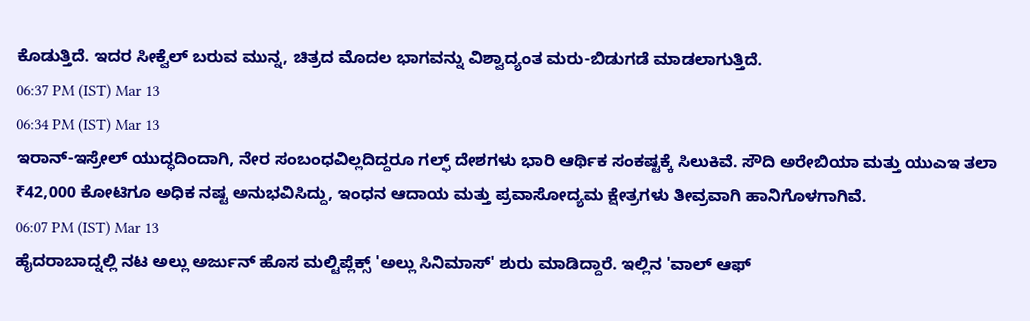ಕೊಡುತ್ತಿದೆ. ಇದರ ಸೀಕ್ವೆಲ್ ಬರುವ ಮುನ್ನ, ಚಿತ್ರದ ಮೊದಲ ಭಾಗವನ್ನು ವಿಶ್ವಾದ್ಯಂತ ಮರು-ಬಿಡುಗಡೆ ಮಾಡಲಾಗುತ್ತಿದೆ.
06:37 PM (IST) Mar 13
06:34 PM (IST) Mar 13
ಇರಾನ್-ಇಸ್ರೇಲ್ ಯುದ್ಧದಿಂದಾಗಿ, ನೇರ ಸಂಬಂಧವಿಲ್ಲದಿದ್ದರೂ ಗಲ್ಫ್ ದೇಶಗಳು ಭಾರಿ ಆರ್ಥಿಕ ಸಂಕಷ್ಟಕ್ಕೆ ಸಿಲುಕಿವೆ. ಸೌದಿ ಅರೇಬಿಯಾ ಮತ್ತು ಯುಎಇ ತಲಾ ₹42,000 ಕೋಟಿಗೂ ಅಧಿಕ ನಷ್ಟ ಅನುಭವಿಸಿದ್ದು, ಇಂಧನ ಆದಾಯ ಮತ್ತು ಪ್ರವಾಸೋದ್ಯಮ ಕ್ಷೇತ್ರಗಳು ತೀವ್ರವಾಗಿ ಹಾನಿಗೊಳಗಾಗಿವೆ.
06:07 PM (IST) Mar 13
ಹೈದರಾಬಾದ್ನಲ್ಲಿ ನಟ ಅಲ್ಲು ಅರ್ಜುನ್ ಹೊಸ ಮಲ್ಟಿಪ್ಲೆಕ್ಸ್ 'ಅಲ್ಲು ಸಿನಿಮಾಸ್' ಶುರು ಮಾಡಿದ್ದಾರೆ. ಇಲ್ಲಿನ 'ವಾಲ್ ಆಫ್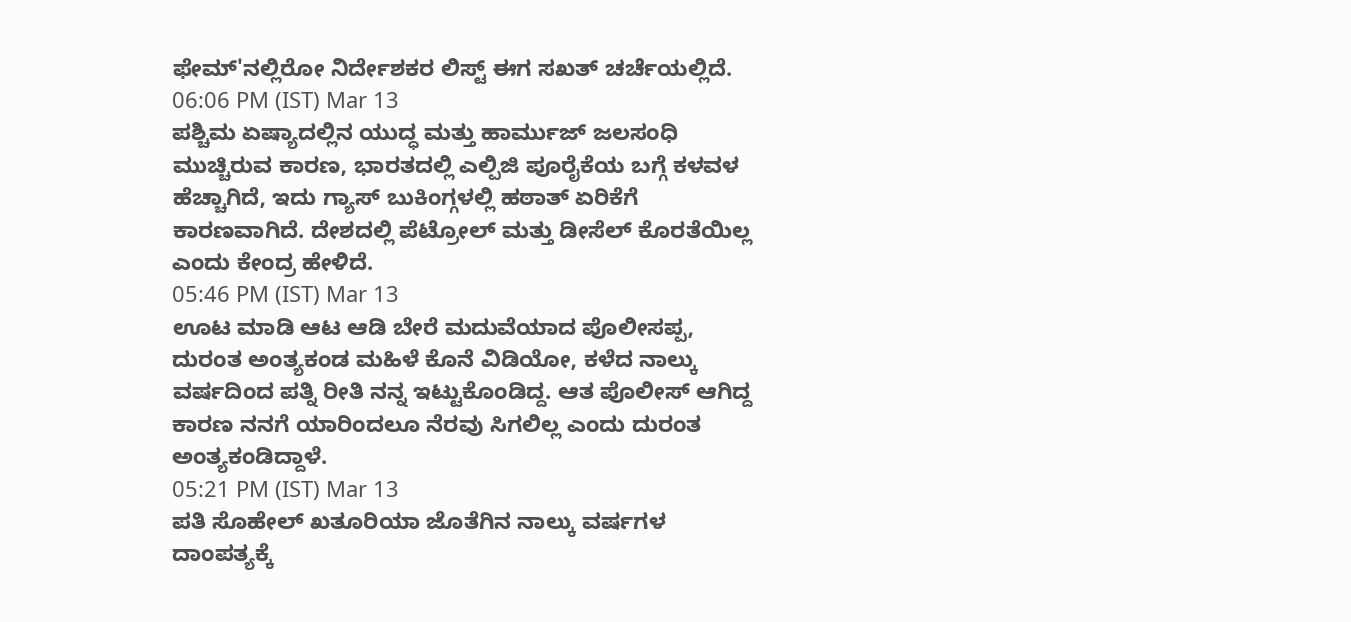ಫೇಮ್'ನಲ್ಲಿರೋ ನಿರ್ದೇಶಕರ ಲಿಸ್ಟ್ ಈಗ ಸಖತ್ ಚರ್ಚೆಯಲ್ಲಿದೆ.
06:06 PM (IST) Mar 13
ಪಶ್ಚಿಮ ಏಷ್ಯಾದಲ್ಲಿನ ಯುದ್ಧ ಮತ್ತು ಹಾರ್ಮುಜ್ ಜಲಸಂಧಿ ಮುಚ್ಚಿರುವ ಕಾರಣ, ಭಾರತದಲ್ಲಿ ಎಲ್ಪಿಜಿ ಪೂರೈಕೆಯ ಬಗ್ಗೆ ಕಳವಳ ಹೆಚ್ಚಾಗಿದೆ, ಇದು ಗ್ಯಾಸ್ ಬುಕಿಂಗ್ಗಳಲ್ಲಿ ಹಠಾತ್ ಏರಿಕೆಗೆ ಕಾರಣವಾಗಿದೆ. ದೇಶದಲ್ಲಿ ಪೆಟ್ರೋಲ್ ಮತ್ತು ಡೀಸೆಲ್ ಕೊರತೆಯಿಲ್ಲ ಎಂದು ಕೇಂದ್ರ ಹೇಳಿದೆ.
05:46 PM (IST) Mar 13
ಊಟ ಮಾಡಿ ಆಟ ಆಡಿ ಬೇರೆ ಮದುವೆಯಾದ ಪೊಲೀಸಪ್ಪ, ದುರಂತ ಅಂತ್ಯಕಂಡ ಮಹಿಳೆ ಕೊನೆ ವಿಡಿಯೋ, ಕಳೆದ ನಾಲ್ಕು ವರ್ಷದಿಂದ ಪತ್ನಿ ರೀತಿ ನನ್ನ ಇಟ್ಟುಕೊಂಡಿದ್ದ. ಆತ ಪೊಲೀಸ್ ಆಗಿದ್ದ ಕಾರಣ ನನಗೆ ಯಾರಿಂದಲೂ ನೆರವು ಸಿಗಲಿಲ್ಲ ಎಂದು ದುರಂತ ಅಂತ್ಯಕಂಡಿದ್ದಾಳೆ.
05:21 PM (IST) Mar 13
ಪತಿ ಸೊಹೇಲ್ ಖತೂರಿಯಾ ಜೊತೆಗಿನ ನಾಲ್ಕು ವರ್ಷಗಳ ದಾಂಪತ್ಯಕ್ಕೆ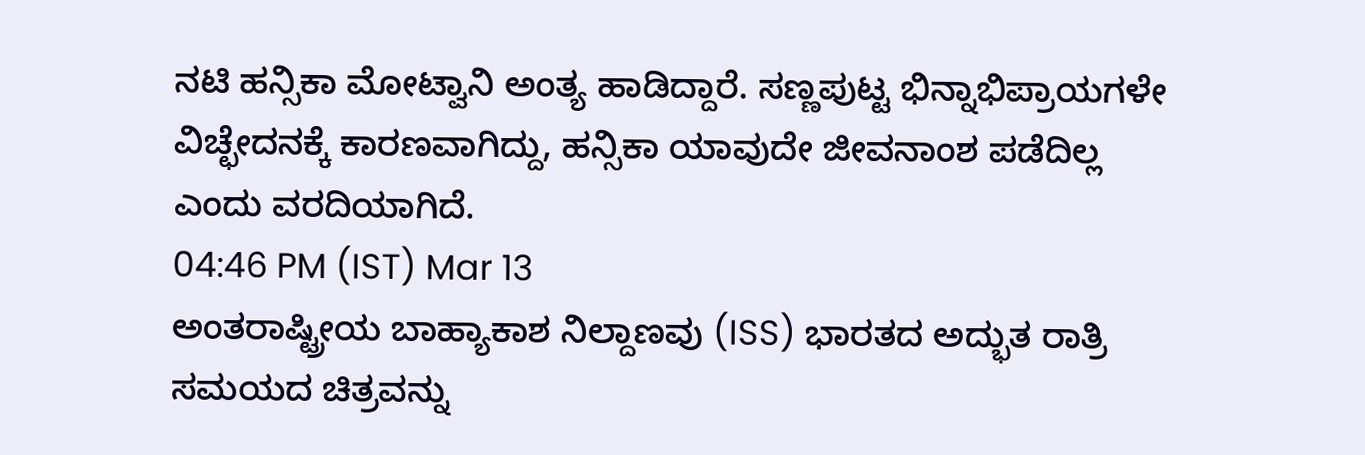ನಟಿ ಹನ್ಸಿಕಾ ಮೋಟ್ವಾನಿ ಅಂತ್ಯ ಹಾಡಿದ್ದಾರೆ. ಸಣ್ಣಪುಟ್ಟ ಭಿನ್ನಾಭಿಪ್ರಾಯಗಳೇ ವಿಚ್ಛೇದನಕ್ಕೆ ಕಾರಣವಾಗಿದ್ದು, ಹನ್ಸಿಕಾ ಯಾವುದೇ ಜೀವನಾಂಶ ಪಡೆದಿಲ್ಲ ಎಂದು ವರದಿಯಾಗಿದೆ.
04:46 PM (IST) Mar 13
ಅಂತರಾಷ್ಟ್ರೀಯ ಬಾಹ್ಯಾಕಾಶ ನಿಲ್ದಾಣವು (ISS) ಭಾರತದ ಅದ್ಭುತ ರಾತ್ರಿ ಸಮಯದ ಚಿತ್ರವನ್ನು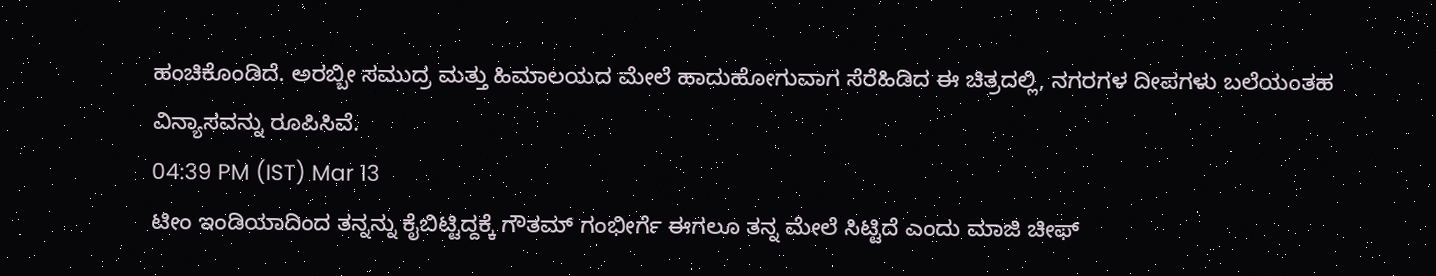ಹಂಚಿಕೊಂಡಿದೆ. ಅರಬ್ಬೀ ಸಮುದ್ರ ಮತ್ತು ಹಿಮಾಲಯದ ಮೇಲೆ ಹಾದುಹೋಗುವಾಗ ಸೆರೆಹಿಡಿದ ಈ ಚಿತ್ರದಲ್ಲಿ, ನಗರಗಳ ದೀಪಗಳು ಬಲೆಯಂತಹ ವಿನ್ಯಾಸವನ್ನು ರೂಪಿಸಿವೆ.
04:39 PM (IST) Mar 13
ಟೀಂ ಇಂಡಿಯಾದಿಂದ ತನ್ನನ್ನು ಕೈಬಿಟ್ಟಿದ್ದಕ್ಕೆ ಗೌತಮ್ ಗಂಭೀರ್ಗೆ ಈಗಲೂ ತನ್ನ ಮೇಲೆ ಸಿಟ್ಟಿದೆ ಎಂದು ಮಾಜಿ ಚೀಫ್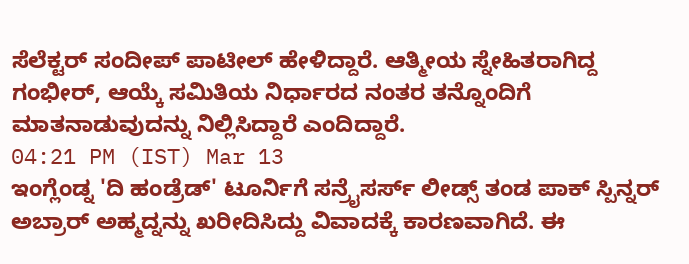ಸೆಲೆಕ್ಟರ್ ಸಂದೀಪ್ ಪಾಟೀಲ್ ಹೇಳಿದ್ದಾರೆ. ಆತ್ಮೀಯ ಸ್ನೇಹಿತರಾಗಿದ್ದ ಗಂಭೀರ್, ಆಯ್ಕೆ ಸಮಿತಿಯ ನಿರ್ಧಾರದ ನಂತರ ತನ್ನೊಂದಿಗೆ ಮಾತನಾಡುವುದನ್ನು ನಿಲ್ಲಿಸಿದ್ದಾರೆ ಎಂದಿದ್ದಾರೆ.
04:21 PM (IST) Mar 13
ಇಂಗ್ಲೆಂಡ್ನ 'ದಿ ಹಂಡ್ರೆಡ್' ಟೂರ್ನಿಗೆ ಸನ್ರೈಸರ್ಸ್ ಲೀಡ್ಸ್ ತಂಡ ಪಾಕ್ ಸ್ಪಿನ್ನರ್ ಅಬ್ರಾರ್ ಅಹ್ಮದ್ನನ್ನು ಖರೀದಿಸಿದ್ದು ವಿವಾದಕ್ಕೆ ಕಾರಣವಾಗಿದೆ. ಈ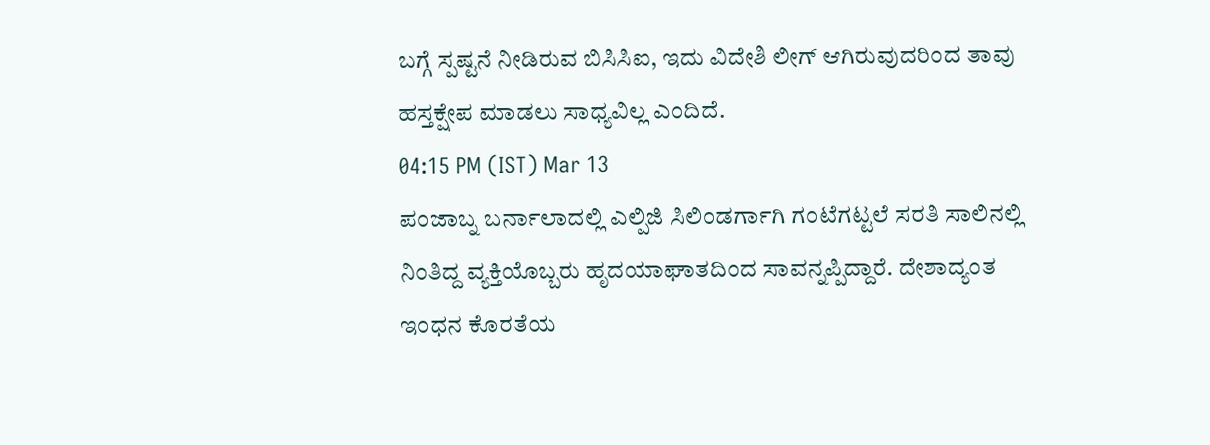ಬಗ್ಗೆ ಸ್ಪಷ್ಟನೆ ನೀಡಿರುವ ಬಿಸಿಸಿಐ, ಇದು ವಿದೇಶಿ ಲೀಗ್ ಆಗಿರುವುದರಿಂದ ತಾವು ಹಸ್ತಕ್ಷೇಪ ಮಾಡಲು ಸಾಧ್ಯವಿಲ್ಲ ಎಂದಿದೆ.
04:15 PM (IST) Mar 13
ಪಂಜಾಬ್ನ ಬರ್ನಾಲಾದಲ್ಲಿ ಎಲ್ಪಿಜಿ ಸಿಲಿಂಡರ್ಗಾಗಿ ಗಂಟೆಗಟ್ಟಲೆ ಸರತಿ ಸಾಲಿನಲ್ಲಿ ನಿಂತಿದ್ದ ವ್ಯಕ್ತಿಯೊಬ್ಬರು ಹೃದಯಾಘಾತದಿಂದ ಸಾವನ್ನಪ್ಪಿದ್ದಾರೆ. ದೇಶಾದ್ಯಂತ ಇಂಧನ ಕೊರತೆಯ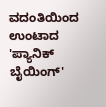ವದಂತಿಯಿಂದ ಉಂಟಾದ 'ಪ್ಯಾನಿಕ್ ಬೈಯಿಂಗ್'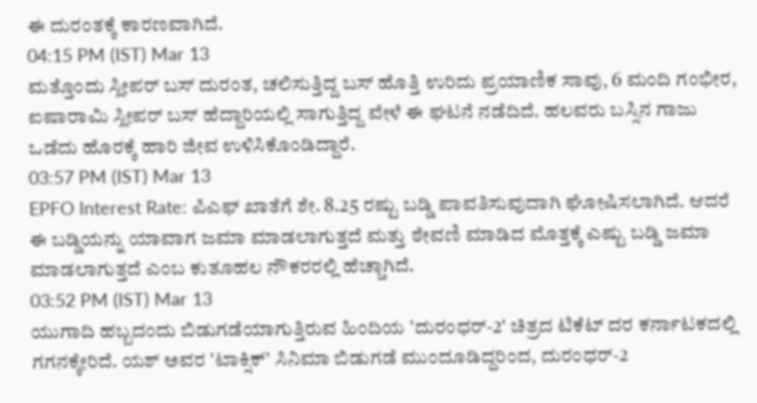ಈ ದುರಂತಕ್ಕೆ ಕಾರಣವಾಗಿದೆ.
04:15 PM (IST) Mar 13
ಮತ್ತೊಂದು ಸ್ಲೀಪರ್ ಬಸ್ ದುರಂತ, ಚಲಿಸುತ್ತಿದ್ದ ಬಸ್ ಹೊತ್ತಿ ಉರಿದು ಪ್ರಯಾಣಿಕ ಸಾವು, 6 ಮಂದಿ ಗಂಭೀರ, ಐಷಾರಾಮಿ ಸ್ಲೀಪರ್ ಬಸ್ ಹೆದ್ದಾರಿಯಲ್ಲಿ ಸಾಗುತ್ತಿದ್ದ ವೇಳೆ ಈ ಘಟನೆ ನಡೆದಿದೆ. ಹಲವರು ಬಸ್ಸಿನ ಗಾಜು ಒಡೆದು ಹೊರಕ್ಕೆ ಹಾರಿ ಜೀವ ಉಳಿಸಿಕೊಂಡಿದ್ದಾರೆ.
03:57 PM (IST) Mar 13
EPFO Interest Rate: ಪಿಎಫ್ ಖಾತೆಗೆ ಶೇ. 8.25 ರಷ್ಟು ಬಡ್ಡಿ ಪಾವತಿಸುವುದಾಗಿ ಘೋಷಿಸಲಾಗಿದೆ. ಆದರೆ ಈ ಬಡ್ಡಿಯನ್ನು ಯಾವಾಗ ಜಮಾ ಮಾಡಲಾಗುತ್ತದೆ ಮತ್ತು ಠೇವಣಿ ಮಾಡಿದ ಮೊತ್ತಕ್ಕೆ ಎಷ್ಟು ಬಡ್ಡಿ ಜಮಾ ಮಾಡಲಾಗುತ್ತದೆ ಎಂಬ ಕುತೂಹಲ ನೌಕರರಲ್ಲಿ ಹೆಚ್ಚಾಗಿದೆ.
03:52 PM (IST) Mar 13
ಯುಗಾದಿ ಹಬ್ಬದಂದು ಬಿಡುಗಡೆಯಾಗುತ್ತಿರುವ ಹಿಂದಿಯ 'ದುರಂಧರ್-2' ಚಿತ್ರದ ಟಿಕೆಟ್ ದರ ಕರ್ನಾಟಕದಲ್ಲಿ ಗಗನಕ್ಕೇರಿದೆ. ಯಶ್ ಅವರ 'ಟಾಕ್ಸಿಕ್' ಸಿನಿಮಾ ಬಿಡುಗಡೆ ಮುಂದೂಡಿದ್ದರಿಂದ, ದುರಂಧರ್-2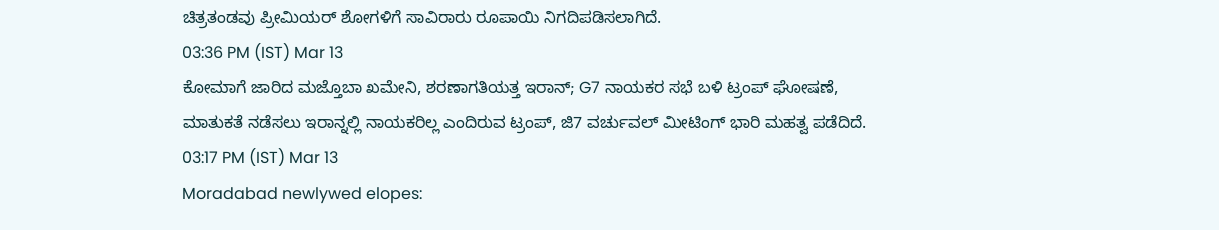ಚಿತ್ರತಂಡವು ಪ್ರೀಮಿಯರ್ ಶೋಗಳಿಗೆ ಸಾವಿರಾರು ರೂಪಾಯಿ ನಿಗದಿಪಡಿಸಲಾಗಿದೆ.
03:36 PM (IST) Mar 13
ಕೋಮಾಗೆ ಜಾರಿದ ಮಜ್ತೊಬಾ ಖಮೇನಿ, ಶರಣಾಗತಿಯತ್ತ ಇರಾನ್; G7 ನಾಯಕರ ಸಭೆ ಬಳಿ ಟ್ರಂಪ್ ಘೋಷಣೆ, ಮಾತುಕತೆ ನಡೆಸಲು ಇರಾನ್ನಲ್ಲಿ ನಾಯಕರಿಲ್ಲ ಎಂದಿರುವ ಟ್ರಂಪ್, ಜಿ7 ವರ್ಚುವಲ್ ಮೀಟಿಂಗ್ ಭಾರಿ ಮಹತ್ವ ಪಡೆದಿದೆ.
03:17 PM (IST) Mar 13
Moradabad newlywed elopes: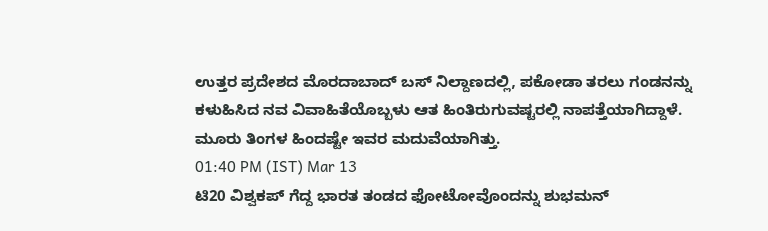ಉತ್ತರ ಪ್ರದೇಶದ ಮೊರದಾಬಾದ್ ಬಸ್ ನಿಲ್ದಾಣದಲ್ಲಿ, ಪಕೋಡಾ ತರಲು ಗಂಡನನ್ನು ಕಳುಹಿಸಿದ ನವ ವಿವಾಹಿತೆಯೊಬ್ಬಳು ಆತ ಹಿಂತಿರುಗುವಷ್ಟರಲ್ಲಿ ನಾಪತ್ತೆಯಾಗಿದ್ದಾಳೆ. ಮೂರು ತಿಂಗಳ ಹಿಂದಷ್ಟೇ ಇವರ ಮದುವೆಯಾಗಿತ್ತು.
01:40 PM (IST) Mar 13
ಟಿ20 ವಿಶ್ವಕಪ್ ಗೆದ್ದ ಭಾರತ ತಂಡದ ಫೋಟೋವೊಂದನ್ನು ಶುಭಮನ್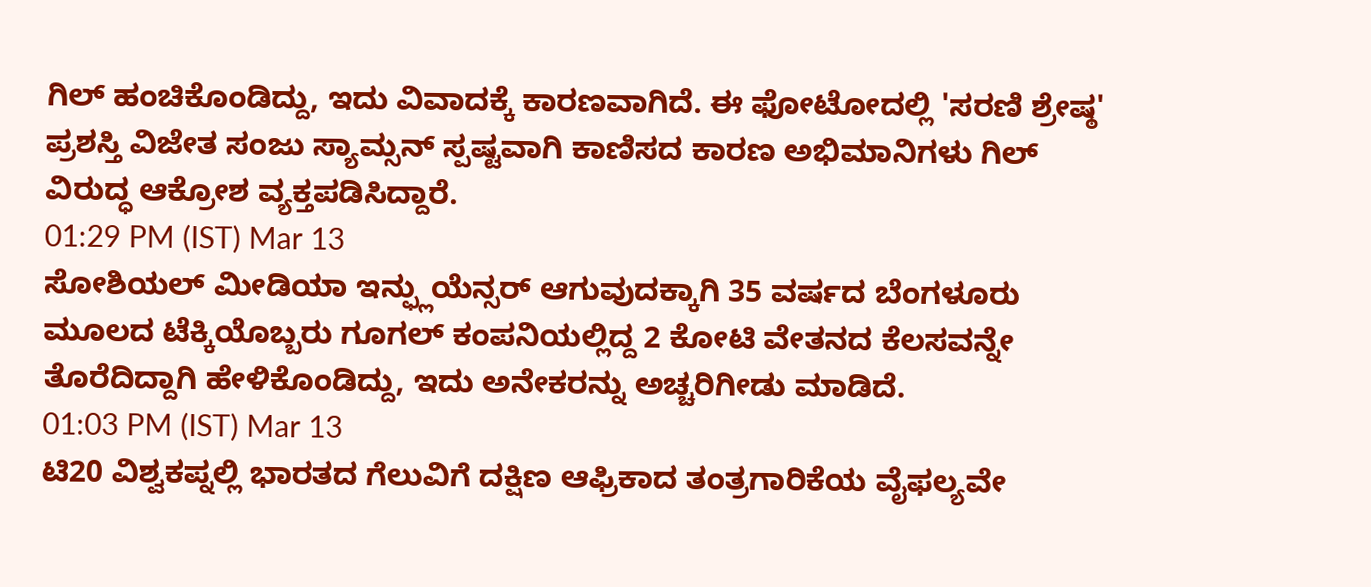ಗಿಲ್ ಹಂಚಿಕೊಂಡಿದ್ದು, ಇದು ವಿವಾದಕ್ಕೆ ಕಾರಣವಾಗಿದೆ. ಈ ಫೋಟೋದಲ್ಲಿ 'ಸರಣಿ ಶ್ರೇಷ್ಠ' ಪ್ರಶಸ್ತಿ ವಿಜೇತ ಸಂಜು ಸ್ಯಾಮ್ಸನ್ ಸ್ಪಷ್ಟವಾಗಿ ಕಾಣಿಸದ ಕಾರಣ ಅಭಿಮಾನಿಗಳು ಗಿಲ್ ವಿರುದ್ಧ ಆಕ್ರೋಶ ವ್ಯಕ್ತಪಡಿಸಿದ್ದಾರೆ.
01:29 PM (IST) Mar 13
ಸೋಶಿಯಲ್ ಮೀಡಿಯಾ ಇನ್ಫ್ಲುಯೆನ್ಸರ್ ಆಗುವುದಕ್ಕಾಗಿ 35 ವರ್ಷದ ಬೆಂಗಳೂರು ಮೂಲದ ಟೆಕ್ಕಿಯೊಬ್ಬರು ಗೂಗಲ್ ಕಂಪನಿಯಲ್ಲಿದ್ದ 2 ಕೋಟಿ ವೇತನದ ಕೆಲಸವನ್ನೇ ತೊರೆದಿದ್ದಾಗಿ ಹೇಳಿಕೊಂಡಿದ್ದು, ಇದು ಅನೇಕರನ್ನು ಅಚ್ಚರಿಗೀಡು ಮಾಡಿದೆ.
01:03 PM (IST) Mar 13
ಟಿ20 ವಿಶ್ವಕಪ್ನಲ್ಲಿ ಭಾರತದ ಗೆಲುವಿಗೆ ದಕ್ಷಿಣ ಆಫ್ರಿಕಾದ ತಂತ್ರಗಾರಿಕೆಯ ವೈಫಲ್ಯವೇ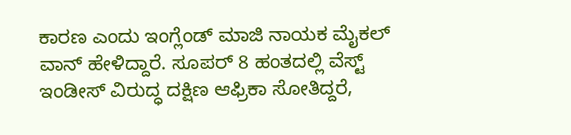ಕಾರಣ ಎಂದು ಇಂಗ್ಲೆಂಡ್ ಮಾಜಿ ನಾಯಕ ಮೈಕಲ್ ವಾನ್ ಹೇಳಿದ್ದಾರೆ. ಸೂಪರ್ 8 ಹಂತದಲ್ಲಿ ವೆಸ್ಟ್ ಇಂಡೀಸ್ ವಿರುದ್ಧ ದಕ್ಷಿಣ ಆಫ್ರಿಕಾ ಸೋತಿದ್ದರೆ,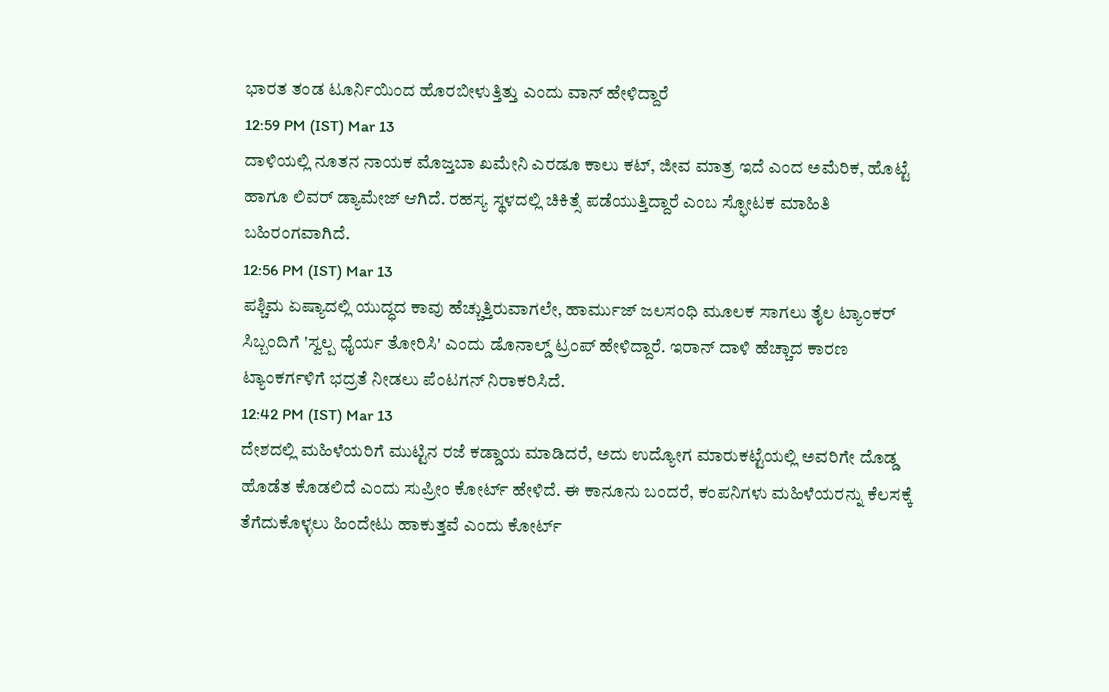ಭಾರತ ತಂಡ ಟೂರ್ನಿಯಿಂದ ಹೊರಬೀಳುತ್ತಿತ್ತು ಎಂದು ವಾನ್ ಹೇಳಿದ್ದಾರೆ
12:59 PM (IST) Mar 13
ದಾಳಿಯಲ್ಲಿ ನೂತನ ನಾಯಕ ಮೊಜ್ತಬಾ ಖಮೇನಿ ಎರಡೂ ಕಾಲು ಕಟ್, ಜೀವ ಮಾತ್ರ ಇದೆ ಎಂದ ಅಮೆರಿಕ, ಹೊಟ್ಟೆ ಹಾಗೂ ಲಿವರ್ ಡ್ಯಾಮೇಜ್ ಆಗಿದೆ. ರಹಸ್ಯ ಸ್ಥಳದಲ್ಲಿ ಚಿಕಿತ್ಸೆ ಪಡೆಯುತ್ತಿದ್ದಾರೆ ಎಂಬ ಸ್ಫೋಟಕ ಮಾಹಿತಿ ಬಹಿರಂಗವಾಗಿದೆ.
12:56 PM (IST) Mar 13
ಪಶ್ಚಿಮ ಏಷ್ಯಾದಲ್ಲಿ ಯುದ್ಧದ ಕಾವು ಹೆಚ್ಚುತ್ತಿರುವಾಗಲೇ, ಹಾರ್ಮುಜ್ ಜಲಸಂಧಿ ಮೂಲಕ ಸಾಗಲು ತೈಲ ಟ್ಯಾಂಕರ್ ಸಿಬ್ಬಂದಿಗೆ 'ಸ್ವಲ್ಪ ಧೈರ್ಯ ತೋರಿಸಿ' ಎಂದು ಡೊನಾಲ್ಡ್ ಟ್ರಂಪ್ ಹೇಳಿದ್ದಾರೆ. ಇರಾನ್ ದಾಳಿ ಹೆಚ್ಚಾದ ಕಾರಣ ಟ್ಯಾಂಕರ್ಗಳಿಗೆ ಭದ್ರತೆ ನೀಡಲು ಪೆಂಟಗನ್ ನಿರಾಕರಿಸಿದೆ.
12:42 PM (IST) Mar 13
ದೇಶದಲ್ಲಿ ಮಹಿಳೆಯರಿಗೆ ಮುಟ್ಟಿನ ರಜೆ ಕಡ್ಡಾಯ ಮಾಡಿದರೆ, ಅದು ಉದ್ಯೋಗ ಮಾರುಕಟ್ಟೆಯಲ್ಲಿ ಅವರಿಗೇ ದೊಡ್ಡ ಹೊಡೆತ ಕೊಡಲಿದೆ ಎಂದು ಸುಪ್ರೀಂ ಕೋರ್ಟ್ ಹೇಳಿದೆ. ಈ ಕಾನೂನು ಬಂದರೆ, ಕಂಪನಿಗಳು ಮಹಿಳೆಯರನ್ನು ಕೆಲಸಕ್ಕೆ ತೆಗೆದುಕೊಳ್ಳಲು ಹಿಂದೇಟು ಹಾಕುತ್ತವೆ ಎಂದು ಕೋರ್ಟ್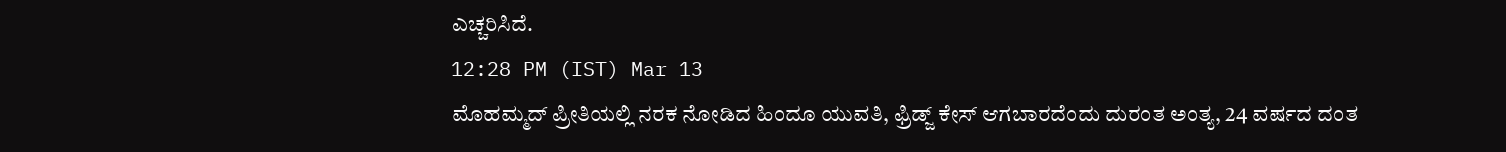ಎಚ್ಚರಿಸಿದೆ.
12:28 PM (IST) Mar 13
ಮೊಹಮ್ಮದ್ ಪ್ರೀತಿಯಲ್ಲಿ ನರಕ ನೋಡಿದ ಹಿಂದೂ ಯುವತಿ, ಫ್ರಿಡ್ಜ್ ಕೇಸ್ ಆಗಬಾರದೆಂದು ದುರಂತ ಅಂತ್ಯ, 24 ವರ್ಷದ ದಂತ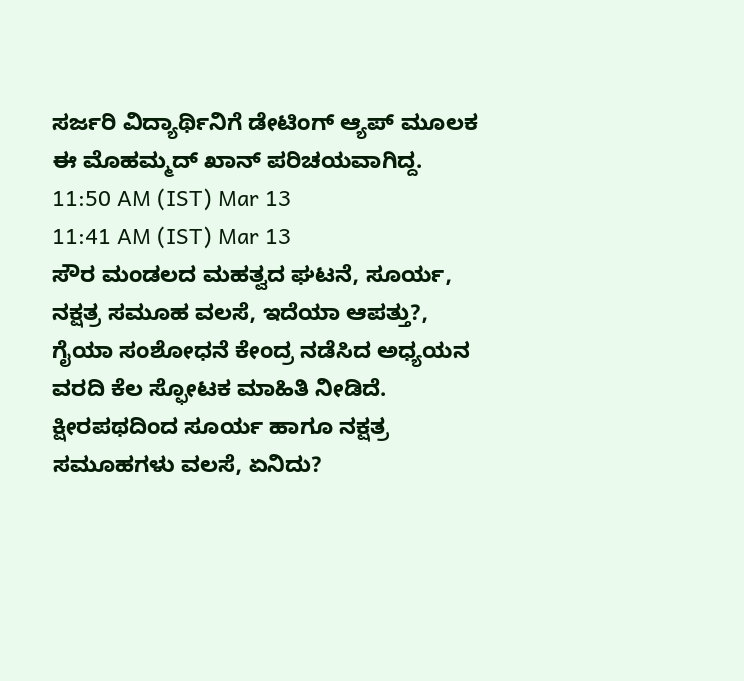ಸರ್ಜರಿ ವಿದ್ಯಾರ್ಥಿನಿಗೆ ಡೇಟಿಂಗ್ ಆ್ಯಪ್ ಮೂಲಕ ಈ ಮೊಹಮ್ಮದ್ ಖಾನ್ ಪರಿಚಯವಾಗಿದ್ದ.
11:50 AM (IST) Mar 13
11:41 AM (IST) Mar 13
ಸೌರ ಮಂಡಲದ ಮಹತ್ವದ ಘಟನೆ, ಸೂರ್ಯ, ನಕ್ಷತ್ರ ಸಮೂಹ ವಲಸೆ, ಇದೆಯಾ ಆಪತ್ತು?, ಗೈಯಾ ಸಂಶೋಧನೆ ಕೇಂದ್ರ ನಡೆಸಿದ ಅಧ್ಯಯನ ವರದಿ ಕೆಲ ಸ್ಫೋಟಕ ಮಾಹಿತಿ ನೀಡಿದೆ. ಕ್ಷೀರಪಥದಿಂದ ಸೂರ್ಯ ಹಾಗೂ ನಕ್ಷತ್ರ ಸಮೂಹಗಳು ವಲಸೆ, ಏನಿದು?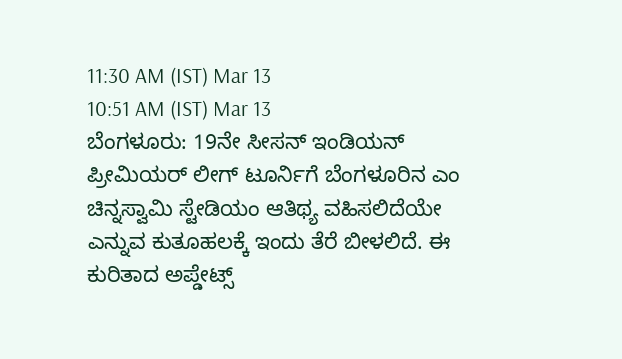11:30 AM (IST) Mar 13
10:51 AM (IST) Mar 13
ಬೆಂಗಳೂರು: 19ನೇ ಸೀಸನ್ ಇಂಡಿಯನ್ ಪ್ರೀಮಿಯರ್ ಲೀಗ್ ಟೂರ್ನಿಗೆ ಬೆಂಗಳೂರಿನ ಎಂ ಚಿನ್ನಸ್ವಾಮಿ ಸ್ಟೇಡಿಯಂ ಆತಿಥ್ಯ ವಹಿಸಲಿದೆಯೇ ಎನ್ನುವ ಕುತೂಹಲಕ್ಕೆ ಇಂದು ತೆರೆ ಬೀಳಲಿದೆ. ಈ ಕುರಿತಾದ ಅಪ್ಡೇಟ್ಸ್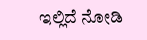ಇಲ್ಲಿದೆ ನೋಡಿ